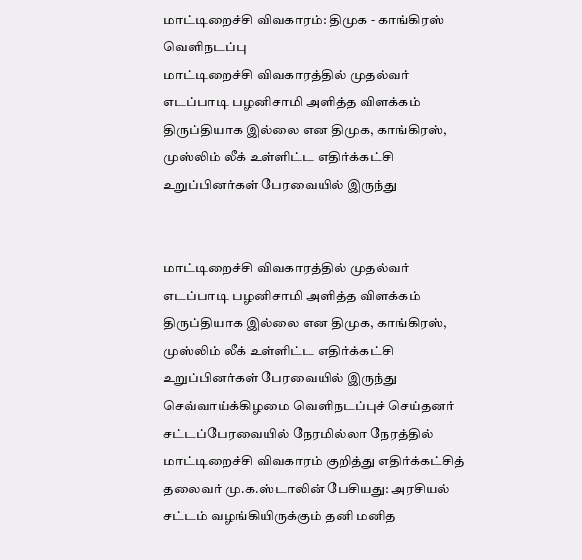மாட்டிறைச்சி விவகாரம்: திமுக - காங்கிரஸ் வெளிநடப்பு
மாட்டிறைச்சி விவகாரத்தில் முதல்வர் எடப்பாடி பழனிசாமி அளித்த விளக்கம் திருப்தியாக இல்லை என திமுக, காங்கிரஸ், முஸ்லிம் லீக் உள்ளிட்ட எதிர்க்கட்சி உறுப்பினர்கள் பேரவையில் இருந்து


மாட்டிறைச்சி விவகாரத்தில் முதல்வர் எடப்பாடி பழனிசாமி அளித்த விளக்கம் திருப்தியாக இல்லை என திமுக, காங்கிரஸ், முஸ்லிம் லீக் உள்ளிட்ட எதிர்க்கட்சி உறுப்பினர்கள் பேரவையில் இருந்து செவ்வாய்க்கிழமை வெளிநடப்புச் செய்தனர்
சட்டப்பேரவையில் நேரமில்லா நேரத்தில் மாட்டிறைச்சி விவகாரம் குறித்து எதிர்க்கட்சித் தலைவர் மு.க.ஸ்டாலின் பேசியது: அரசியல் சட்டம் வழங்கியிருக்கும் தனி மனித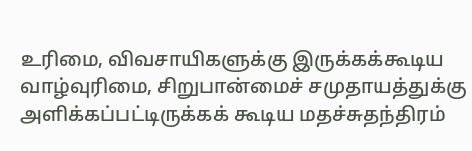உரிமை, விவசாயிகளுக்கு இருக்கக்கூடிய வாழ்வுரிமை, சிறுபான்மைச் சமுதாயத்துக்கு அளிக்கப்பட்டிருக்கக் கூடிய மதச்சுதந்திரம்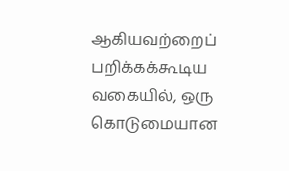ஆகியவற்றைப் பறிக்கக்கூடிய வகையில், ஒரு கொடுமையான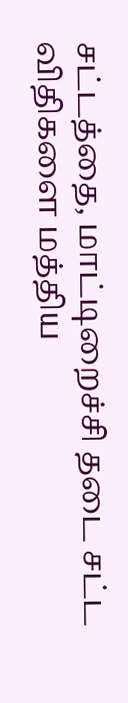சட்டத்தை, மாட்டிறைச்சி தடை சட்ட விதிகளை மத்திய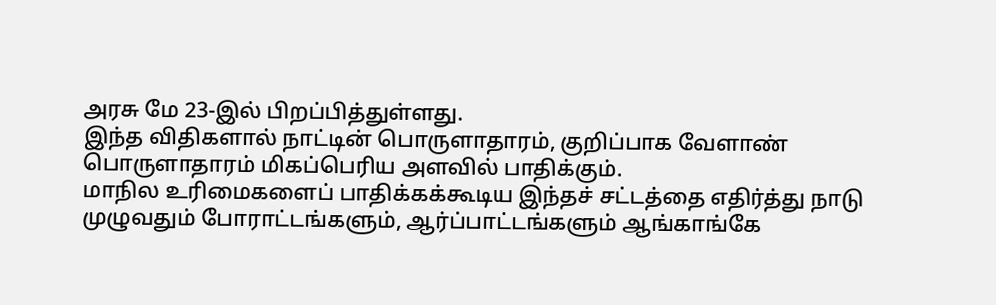அரசு மே 23-இல் பிறப்பித்துள்ளது.
இந்த விதிகளால் நாட்டின் பொருளாதாரம், குறிப்பாக வேளாண் பொருளாதாரம் மிகப்பெரிய அளவில் பாதிக்கும்.
மாநில உரிமைகளைப் பாதிக்கக்கூடிய இந்தச் சட்டத்தை எதிர்த்து நாடு முழுவதும் போராட்டங்களும், ஆர்ப்பாட்டங்களும் ஆங்காங்கே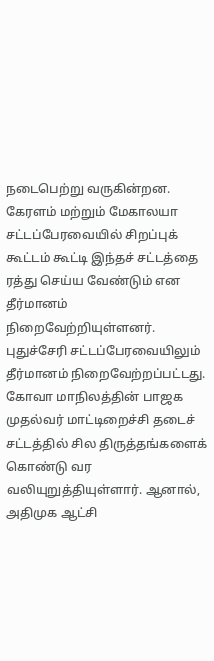நடைபெற்று வருகின்றன.
கேரளம் மற்றும் மேகாலயா சட்டப்பேரவையில் சிறப்புக் கூட்டம் கூட்டி இந்தச் சட்டத்தை ரத்து செய்ய வேண்டும் என தீர்மானம் நிறைவேற்றியுள்ளனர். புதுச்சேரி சட்டப்பேரவையிலும் தீர்மானம் நிறைவேற்றப்பட்டது. கோவா மாநிலத்தின் பாஜக முதல்வர் மாட்டிறைச்சி தடைச் சட்டத்தில் சில திருத்தங்களைக் கொண்டு வர வலியுறுத்தியுள்ளார். ஆனால், அதிமுக ஆட்சி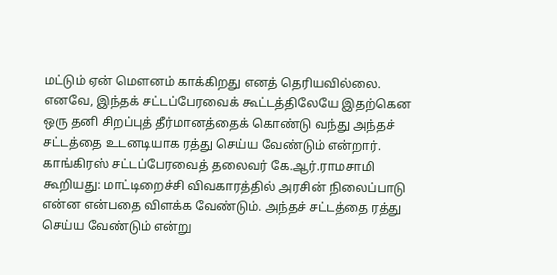மட்டும் ஏன் மெளனம் காக்கிறது எனத் தெரியவில்லை.
எனவே, இந்தக் சட்டப்பேரவைக் கூட்டத்திலேயே இதற்கென ஒரு தனி சிறப்புத் தீர்மானத்தைக் கொண்டு வந்து அந்தச் சட்டத்தை உடனடியாக ரத்து செய்ய வேண்டும் என்றார்.
காங்கிரஸ் சட்டப்பேரவைத் தலைவர் கே.ஆர்.ராமசாமி கூறியது: மாட்டிறைச்சி விவகாரத்தில் அரசின் நிலைப்பாடு என்ன என்பதை விளக்க வேண்டும். அந்தச் சட்டத்தை ரத்து செய்ய வேண்டும் என்று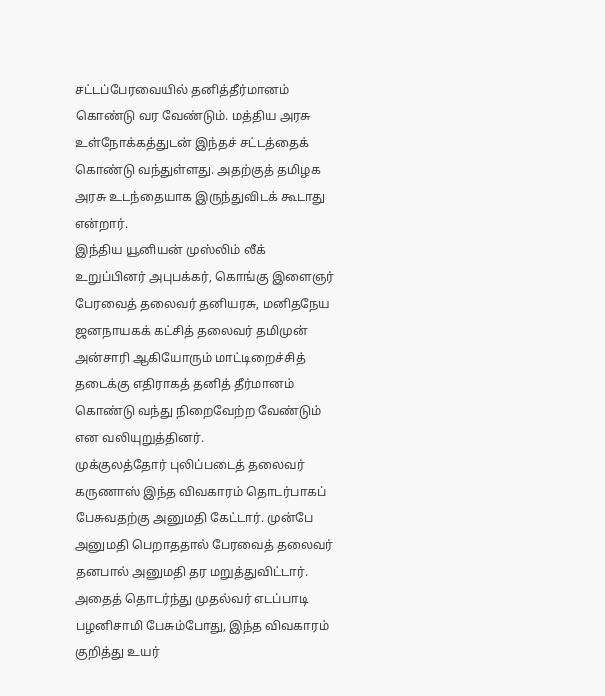சட்டப்பேரவையில் தனித்தீர்மானம் கொண்டு வர வேண்டும். மத்திய அரசு உள்நோக்கத்துடன் இந்தச் சட்டத்தைக் கொண்டு வந்துள்ளது. அதற்குத் தமிழக அரசு உடந்தையாக இருந்துவிடக் கூடாது என்றார்.
இந்திய யூனியன் முஸ்லிம் லீக் உறுப்பினர் அபுபக்கர், கொங்கு இளைஞர் பேரவைத் தலைவர் தனியரசு, மனிதநேய ஜனநாயகக் கட்சித் தலைவர் தமிமுன் அன்சாரி ஆகியோரும் மாட்டிறைச்சித் தடைக்கு எதிராகத் தனித் தீர்மானம் கொண்டு வந்து நிறைவேற்ற வேண்டும் என வலியுறுத்தினர்.
முக்குலத்தோர் புலிப்படைத் தலைவர் கருணாஸ் இந்த விவகாரம் தொடர்பாகப் பேசுவதற்கு அனுமதி கேட்டார். முன்பே அனுமதி பெறாததால் பேரவைத் தலைவர் தனபால் அனுமதி தர மறுத்துவிட்டார்.
அதைத் தொடர்ந்து முதல்வர் எடப்பாடி பழனிசாமி பேசும்போது, இந்த விவகாரம் குறித்து உயர்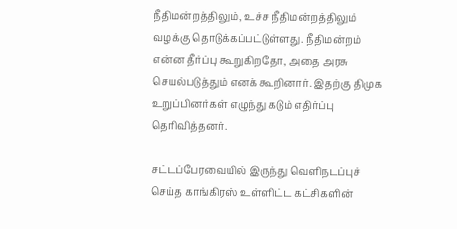நீதிமன்றத்திலும், உச்ச நீதிமன்றத்திலும் வழக்கு தொடுக்கப்பட்டுள்ளது. நீதிமன்றம் என்ன தீர்ப்பு கூறுகிறதோ, அதை அரசு செயல்படுத்தும் எனக் கூறினார். இதற்கு திமுக உறுப்பினர்கள் எழுந்து கடும் எதிர்ப்பு தெரிவித்தனர்.

சட்டப்பேரவையில் இருந்து வெளிநடப்புச் செய்த காங்கிரஸ் உள்ளிட்ட கட்சிகளின்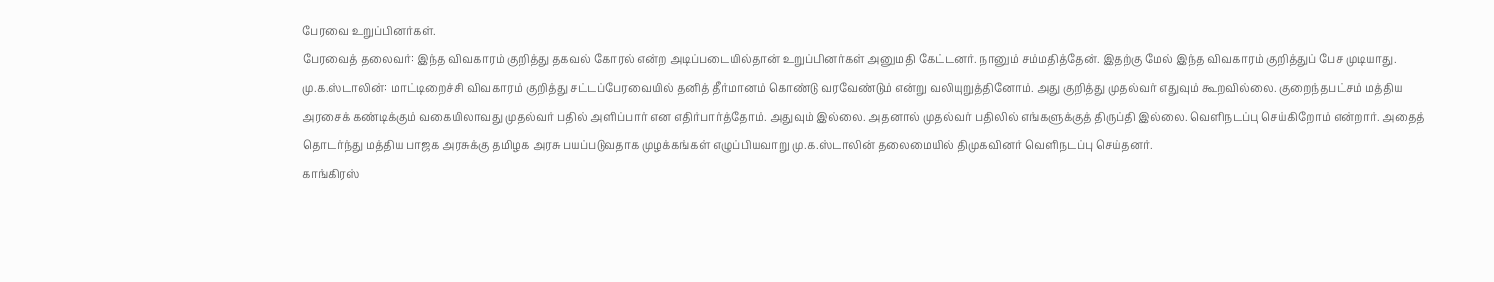பேரவை உறுப்பினர்கள்.
பேரவைத் தலைவர்: இந்த விவகாரம் குறித்து தகவல் கோரல் என்ற அடிப்படையில்தான் உறுப்பினர்கள் அனுமதி கேட்டனர். நானும் சம்மதித்தேன். இதற்கு மேல் இந்த விவகாரம் குறித்துப் பேச முடியாது.
மு.க.ஸ்டாலின்: மாட்டிறைச்சி விவகாரம் குறித்து சட்டப்பேரவையில் தனித் தீர்மானம் கொண்டு வரவேண்டும் என்று வலியுறுத்தினோம். அது குறித்து முதல்வர் எதுவும் கூறவில்லை. குறைந்தபட்சம் மத்திய அரசைக் கண்டிக்கும் வகையிலாவது முதல்வர் பதில் அளிப்பார் என எதிர்பார்த்தோம். அதுவும் இல்லை. அதனால் முதல்வர் பதிலில் எங்களுக்குத் திருப்தி இல்லை. வெளிநடப்பு செய்கிறோம் என்றார். அதைத் தொடர்ந்து மத்திய பாஜக அரசுக்கு தமிழக அரசு பயப்படுவதாக முழக்கங்கள் எழுப்பியவாறு மு.க.ஸ்டாலின் தலைமையில் திமுகவினர் வெளிநடப்பு செய்தனர்.
காங்கிரஸ்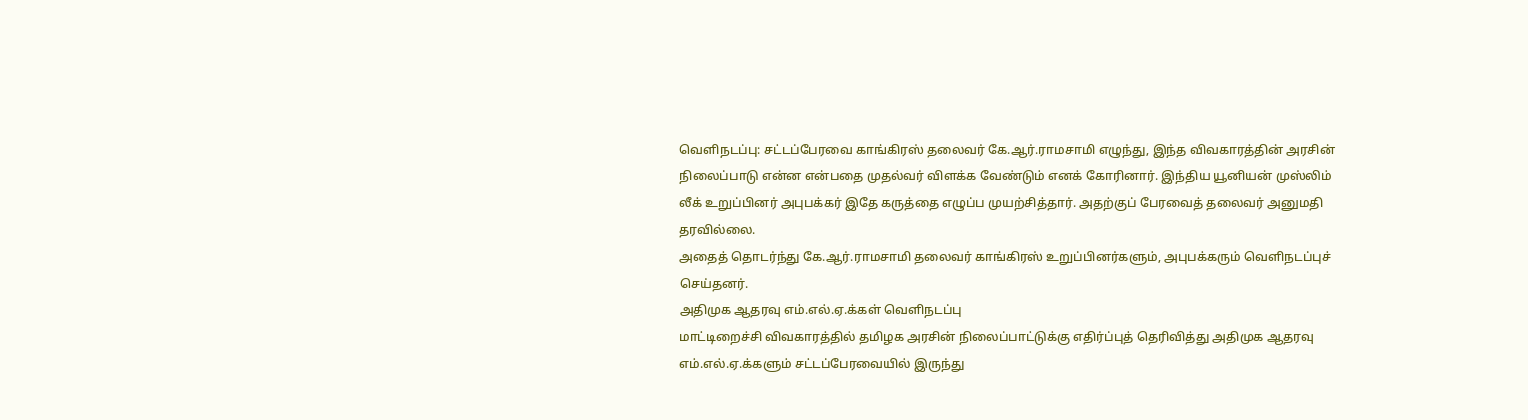வெளிநடப்பு: சட்டப்பேரவை காங்கிரஸ் தலைவர் கே.ஆர்.ராமசாமி எழுந்து, இந்த விவகாரத்தின் அரசின் நிலைப்பாடு என்ன என்பதை முதல்வர் விளக்க வேண்டும் எனக் கோரினார். இந்திய யூனியன் முஸ்லிம் லீக் உறுப்பினர் அபுபக்கர் இதே கருத்தை எழுப்ப முயற்சித்தார். அதற்குப் பேரவைத் தலைவர் அனுமதி தரவில்லை.
அதைத் தொடர்ந்து கே.ஆர்.ராமசாமி தலைவர் காங்கிரஸ் உறுப்பினர்களும், அபுபக்கரும் வெளிநடப்புச் செய்தனர்.
அதிமுக ஆதரவு எம்.எல்.ஏ.க்கள் வெளிநடப்பு
மாட்டிறைச்சி விவகாரத்தில் தமிழக அரசின் நிலைப்பாட்டுக்கு எதிர்ப்புத் தெரிவித்து அதிமுக ஆதரவு எம்.எல்.ஏ.க்களும் சட்டப்பேரவையில் இருந்து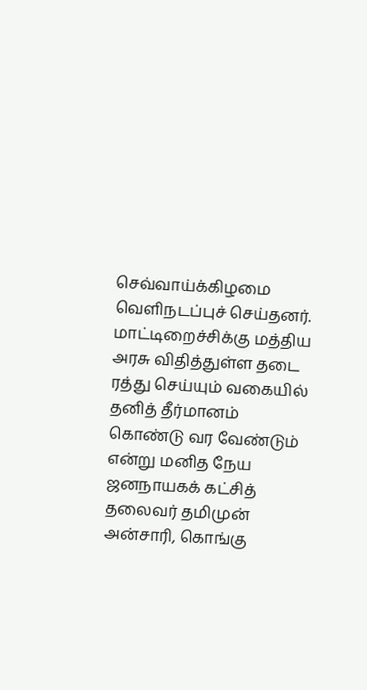செவ்வாய்க்கிழமை வெளிநடப்புச் செய்தனர்.
மாட்டிறைச்சிக்கு மத்திய அரசு விதித்துள்ள தடை ரத்து செய்யும் வகையில் தனித் தீர்மானம் கொண்டு வர வேண்டும் என்று மனித நேய ஜனநாயகக் கட்சித் தலைவர் தமிமுன் அன்சாரி, கொங்கு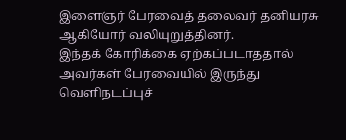இளைஞர் பேரவைத் தலைவர் தனியரசு ஆகியோர் வலியுறுத்தினர்.
இந்தக் கோரிக்கை ஏற்கப்படாததால் அவர்கள் பேரவையில் இருந்து வெளிநடப்புச்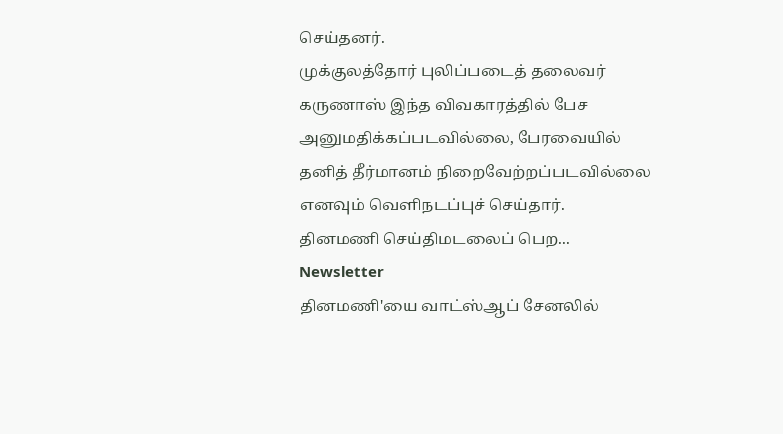செய்தனர்.
முக்குலத்தோர் புலிப்படைத் தலைவர் கருணாஸ் இந்த விவகாரத்தில் பேச அனுமதிக்கப்படவில்லை, பேரவையில் தனித் தீர்மானம் நிறைவேற்றப்படவில்லை எனவும் வெளிநடப்புச் செய்தார்.
தினமணி செய்திமடலைப் பெற... Newsletter
தினமணி'யை வாட்ஸ்ஆப் சேனலில்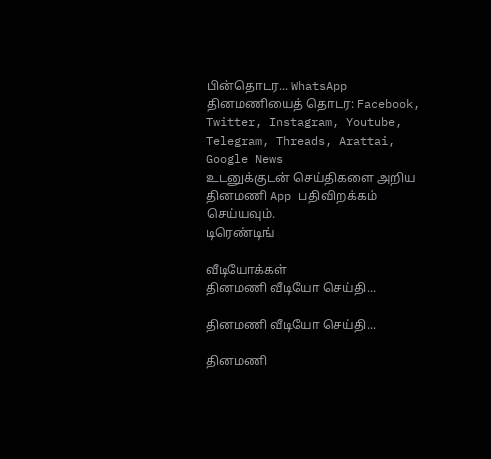பின்தொடர... WhatsApp
தினமணியைத் தொடர: Facebook, Twitter, Instagram, Youtube, Telegram, Threads, Arattai, Google News
உடனுக்குடன் செய்திகளை அறிய தினமணி App பதிவிறக்கம் செய்யவும்.
டிரெண்டிங்

வீடியோக்கள்
தினமணி வீடியோ செய்தி...

தினமணி வீடியோ செய்தி...

தினமணி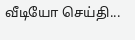வீடியோ செய்தி...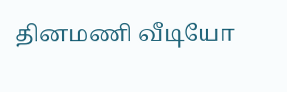தினமணி வீடியோ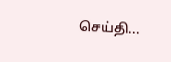செய்தி...